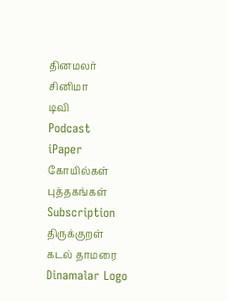தினமலர்
சினிமா
டிவி
Podcast
iPaper
கோயில்கள்
புத்தகங்கள்
Subscription
திருக்குறள்
கடல் தாமரை
Dinamalar Logo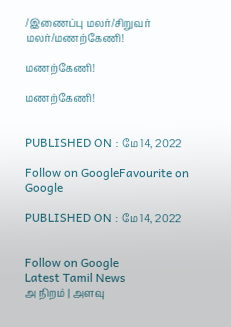/இணைப்பு மலர்/சிறுவர் மலர்/மணற்கேணி!

மணற்கேணி!

மணற்கேணி!


PUBLISHED ON : மே 14, 2022

Follow on GoogleFavourite on Google

PUBLISHED ON : மே 14, 2022


Follow on Google
Latest Tamil News
அ நிறம் | அளவு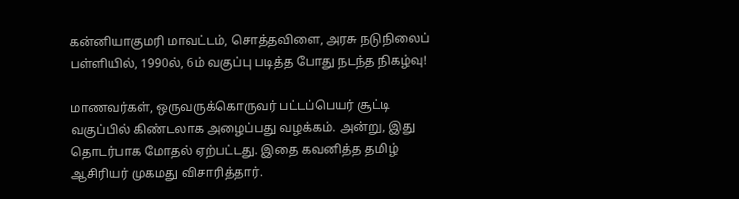கன்னியாகுமரி மாவட்டம், சொத்தவிளை, அரசு நடுநிலைப் பள்ளியில், 1990ல், 6ம் வகுப்பு படித்த போது நடந்த நிகழ்வு!

மாணவர்கள், ஒருவருக்கொருவர் பட்டப்பெயர் சூட்டி வகுப்பில் கிண்டலாக அழைப்பது வழக்கம். அன்று, இது தொடர்பாக மோதல் ஏற்பட்டது. இதை கவனித்த தமிழ் ஆசிரியர் முகமது விசாரித்தார்.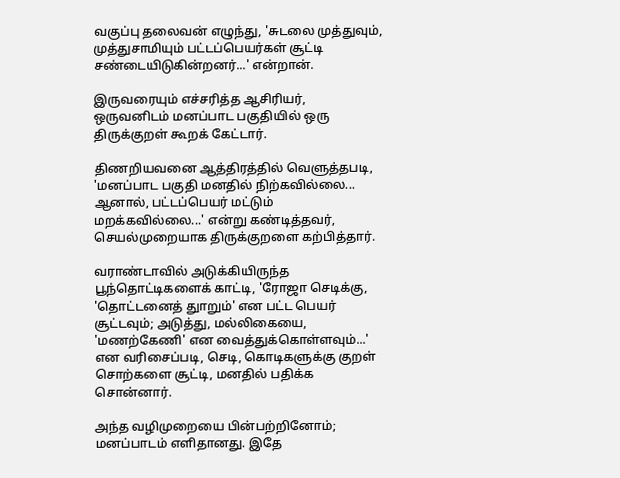வகுப்பு தலைவன் எழுந்து, 'சுடலை முத்துவும், முத்துசாமியும் பட்டப்பெயர்கள் சூட்டி சண்டையிடுகின்றனர்...' என்றான்.

இருவரையும் எச்சரித்த ஆசிரியர், ஒருவனிடம் மனப்பாட பகுதியில் ஒரு திருக்குறள் கூறக் கேட்டார்.

திணறியவனை ஆத்திரத்தில் வெளுத்தபடி, 'மனப்பாட பகுதி மனதில் நிற்கவில்லை... ஆனால், பட்டப்பெயர் மட்டும் மறக்கவில்லை...' என்று கண்டித்தவர், செயல்முறையாக திருக்குறளை கற்பித்தார்.

வராண்டாவில் அடுக்கியிருந்த பூந்தொட்டிகளைக் காட்டி, 'ரோஜா செடிக்கு, 'தொட்டனைத் துாறும்' என பட்ட பெயர் சூட்டவும்; அடுத்து, மல்லிகையை, 'மணற்கேணி' என வைத்துக்கொள்ளவும்...' என வரிசைப்படி, செடி, கொடிகளுக்கு குறள் சொற்களை சூட்டி, மனதில் பதிக்க சொன்னார்.

அந்த வழிமுறையை பின்பற்றினோம்; மனப்பாடம் எளிதானது. இதே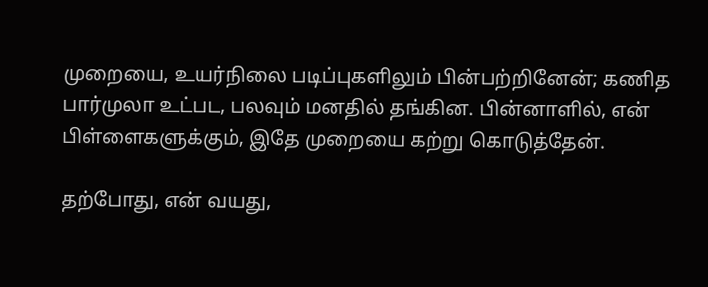முறையை, உயர்நிலை படிப்புகளிலும் பின்பற்றினேன்; கணித பார்முலா உட்பட, பலவும் மனதில் தங்கின. பின்னாளில், என் பிள்ளைகளுக்கும், இதே முறையை கற்று கொடுத்தேன்.

தற்போது, என் வயது,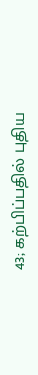43; கற்பிப்பதில் புதிய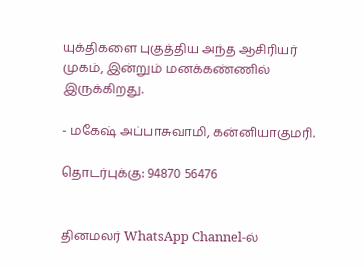யுக்திகளை புகுத்திய அந்த ஆசிரியர் முகம், இன்றும் மனக்கண்ணில் இருக்கிறது.

- மகேஷ் அப்பாசுவாமி, கன்னியாகுமரி.

தொடர்புக்கு: 94870 56476


தினமலர் WhatsApp Channel-ல்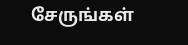சேருங்கள்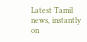Latest Tamil news, instantly on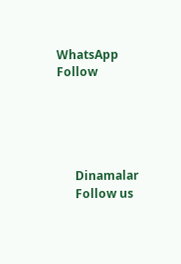WhatsApp
Follow





      Dinamalar
      Follow us